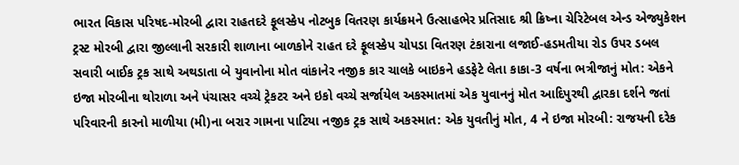ભારત વિકાસ પરિષદ-મોરબી દ્વારા રાહતદરે ફૂલસ્કેપ નોટબુક વિતરણ કાર્યક્રમને ઉત્સાહભેર પ્રતિસાદ શ્રી ક્રિષ્ના ચેરિટેબલ એન્ડ એજ્યુકેશન ટ્રસ્ટ મોરબી દ્વારા જીલ્લાની સરકારી શાળાના બાળકોને રાહત દરે ફૂલસ્કેપ ચોપડા વિતરણ ટંકારાના લજાઈ-હડમતીયા રોડ ઉપર ડબલ સવારી બાઈક ટ્રક સાથે અથડાતા બે યુવાનોના મોત વાંકાનેર નજીક કાર ચાલકે બાઇકને હડફેટે લેતા કાકા-3 વર્ષના ભત્રીજાનું મોત: એકને ઇજા મોરબીના થોરાળા અને પંચાસર વચ્ચે ટ્રેકટર અને ઇકો વચ્ચે સર્જાયેલ અકસ્માતમાં એક યુવાનનું મોત આદિપુરથી દ્વારકા દર્શને જતાં પરિવારની કારનો માળીયા (મી)ના બરાર ગામના પાટિયા નજીક ટ્રક સાથે અકસ્માત: એક યુવતીનું મોત, 4 ને ઇજા મોરબી: રાજયની દરેક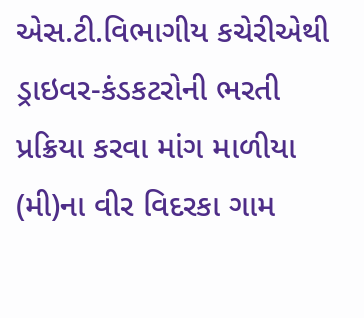એસ.ટી.વિભાગીય કચેરીએથી ડ્રાઇવર-કંડકટરોની ભરતી પ્રક્રિયા કરવા માંગ માળીયા (મી)ના વીર વિદરકા ગામ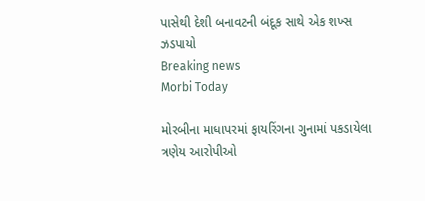પાસેથી દેશી બનાવટની બંદૂક સાથે એક શખ્સ ઝડપાયો
Breaking news
Morbi Today

મોરબીના માધાપરમાં ફાયરિંગના ગુનામાં પકડાયેલા ત્રણેય આરોપીઓ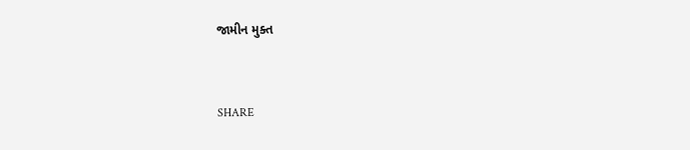જામીન મુક્ત


SHARE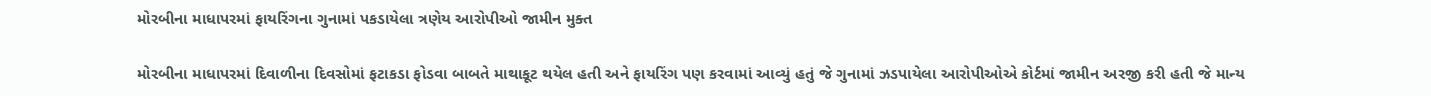મોરબીના માધાપરમાં ફાયરિંગના ગુનામાં પકડાયેલા ત્રણેય આરોપીઓ જામીન મુક્ત

મોરબીના માધાપરમાં દિવાળીના દિવસોમાં ફટાકડા ફોડવા બાબતે માથાકૂટ થયેલ હતી અને ફાયરિંગ પણ કરવામાં આવ્યું હતું જે ગુનામાં ઝડપાયેલા આરોપીઓએ કોર્ટમાં જામીન અરજી કરી હતી જે માન્ય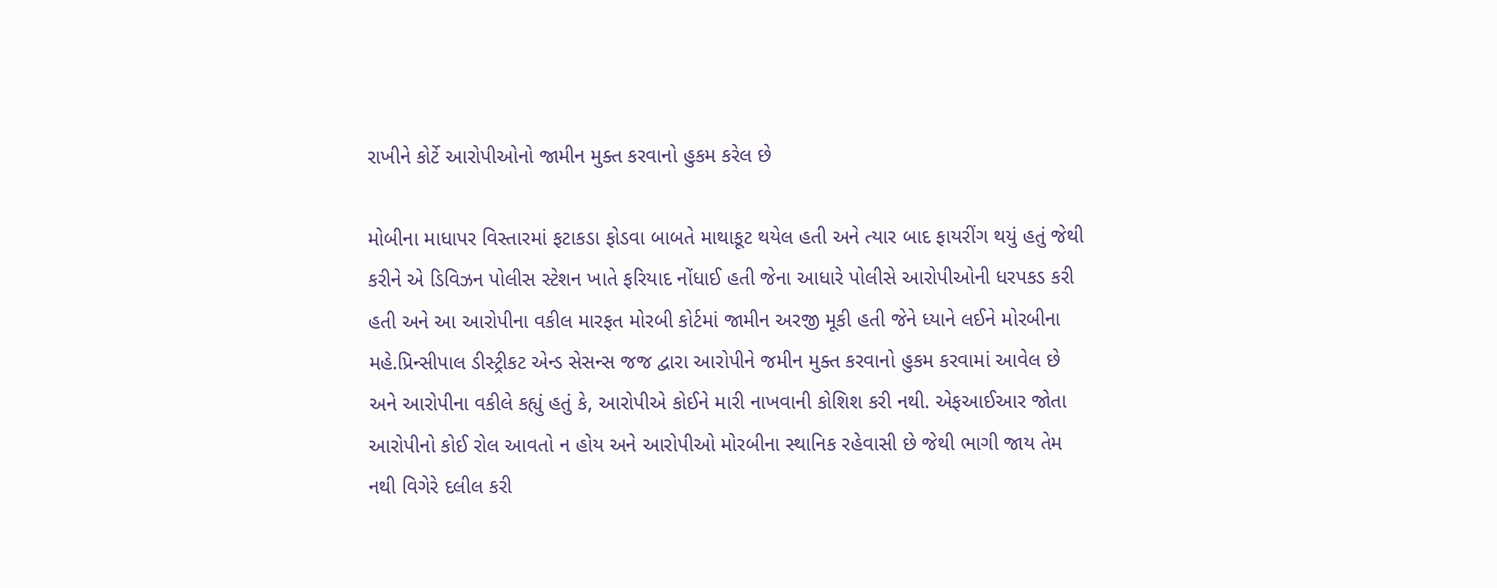રાખીને કોર્ટે આરોપીઓનો જામીન મુક્ત કરવાનો હુકમ કરેલ છે

મોબીના માધાપર વિસ્તારમાં ફટાકડા ફોડવા બાબતે માથાકૂટ થયેલ હતી અને ત્યાર બાદ ફાયરીંગ થયું હતું જેથી કરીને એ ડિવિઝન પોલીસ સ્ટેશન ખાતે ફરિયાદ નોંધાઈ હતી જેના આધારે પોલીસે આરોપીઓની ધરપકડ કરી હતી અને આ આરોપીના વકીલ મારફત મોરબી કોર્ટમાં જામીન અરજી મૂકી હતી જેને ધ્યાને લઈને મોરબીના મહે.પ્રિન્સીપાલ ડીસ્ટ્રીકટ એન્ડ સેસન્સ જજ દ્વારા આરોપીને જમીન મુક્ત કરવાનો હુકમ કરવામાં આવેલ છે અને આરોપીના વકીલે કહ્યું હતું કે, આરોપીએ કોઈને મારી નાખવાની કોશિશ કરી નથી. એફઆઈઆર જોતા આરોપીનો કોઈ રોલ આવતો ન હોય અને આરોપીઓ મોરબીના સ્થાનિક રહેવાસી છે જેથી ભાગી જાય તેમ નથી વિગેરે દલીલ કરી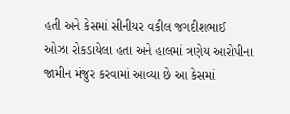હતી અને કેસમાં સીનીયર વકીલ જગદીશભાઈ ઓઝા રોકડાયેલા હતા અને હાલમાં ત્રણેય આરોપીના જામીન મંજુર કરવામાં આવ્યા છે આ કેસમાં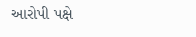આરોપી પક્ષે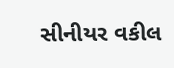સીનીયર વકીલ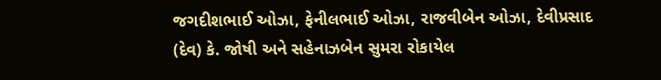જગદીશભાઈ ઓઝા, ફેનીલભાઈ ઓઝા, રાજવીબેન ઓઝા, દેવીપ્રસાદ (દેવ) કે. જોષી અને સહેનાઝબેન સુમરા રોકાયેલ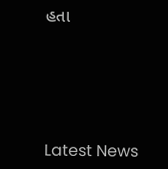હતા






Latest News